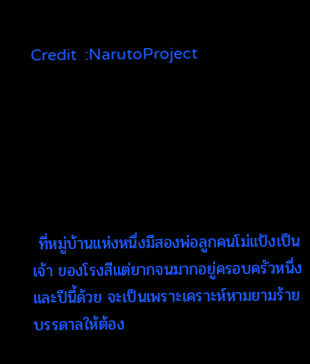Credit  :NarutoProject






 ที่หมู่บ้านแห่งหนึ่งมีสองพ่อลูกคนโม่แป้งเป็นเจ้า ของโรงสีแต่ยากจนมากอยู่ครอบครัวหนึ่ง และปีนี้ด้วย จะเป็นเพราะเคราะห์หามยามร้าย บรรดาลให้ต้อง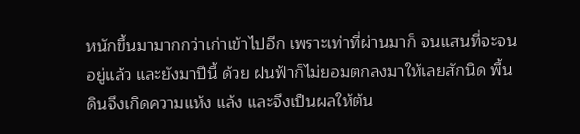หนักขึ้นมามากกว่าเก่าเข้าไปอีก เพราะเท่าที่ผ่านมาก็ จนแสนที่จะจนอยู่แล้ว และยังมาปีนี้ ด้วย ฝนฟ้าก็ไม่ยอมตกลงมาให้เลยสักนิด พื้นดินจึงเกิดความแห้ง แล้ง และจึงเป็นผลให้ต้น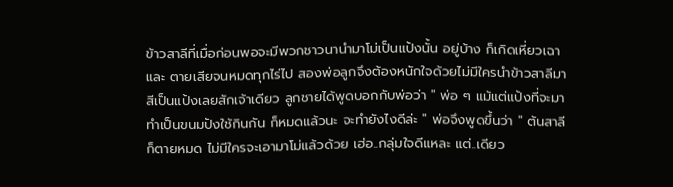ข้าวสาลีที่เมื่อก่อนพอจะมีพวกชาวนานำมาโม่เป็นแป้งนั้น อยู่บ้าง ก็เกิดเหี่ยวเฉาและ ตายเสียจนหมดทุกไร่ไป สองพ่อลูกจึงต้องหนักใจด้วยไม่มีใครนำข้าวสาลีมาสีเป็นแป้งเลยสักเจ้าเดียว ลูกชายได้พูดบอกกับพ่อว่า " พ่อ ๆ แม้แต่แป้งที่จะมาทำเป็นขนมปังใช้กินกัน ก็หมดแล้วนะ จะทำยังไงดีล่ะ " พ่อจึงพูดขึ้นว่า " ต้นสาลีก็ตายหมด ไม่มีใครจะเอามาโม่แล้วด้วย เฮ่อ..กลุ่มใจดีแหละ แต่..เดียว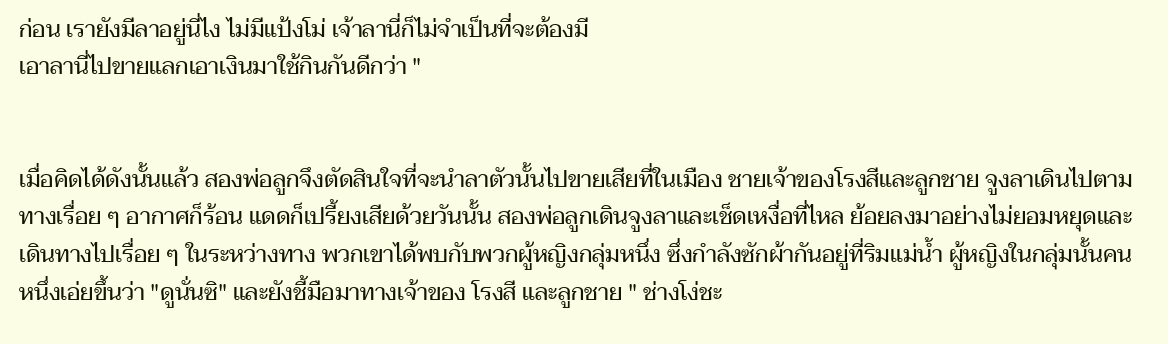ก่อน เรายังมีลาอยู่นี่ไง ไม่มีแป้งโม่ เจ้าลานี่ก็ไม่จำเป็นที่จะต้องมี
เอาลานี่ไปขายแลกเอาเงินมาใช้กินกันดีกว่า "


เมื่อคิดได้ดังนั้นแล้ว สองพ่อลูกจึงตัดสินใจที่จะนำลาตัวนั้นไปขายเสียที่ในเมือง ชายเจ้าของโรงสีและลูกชาย จูงลาเดินไปตามทางเรื่อย ๆ อากาศก็ร้อน แดดก็เปรี้ยงเสียด้วยวันนั้น สองพ่อลูกเดินจูงลาและเช็ดเหงื่อที่ไหล ย้อยลงมาอย่างไม่ยอมหยุดและเดินทางไปเรื่อย ๆ ในระหว่างทาง พวกเขาได้พบกับพวกผู้หญิงกลุ่มหนึ่ง ซึ่งกำลังซักผ้ากันอยู่ที่ริมแม่น้ำ ผู้หญิงในกลุ่มนั้นคนหนึ่งเอ่ยขึ้นว่า "ดูนั่นซิ" และยังชี้มือมาทางเจ้าของ โรงสี และลูกชาย " ช่างโง่ชะ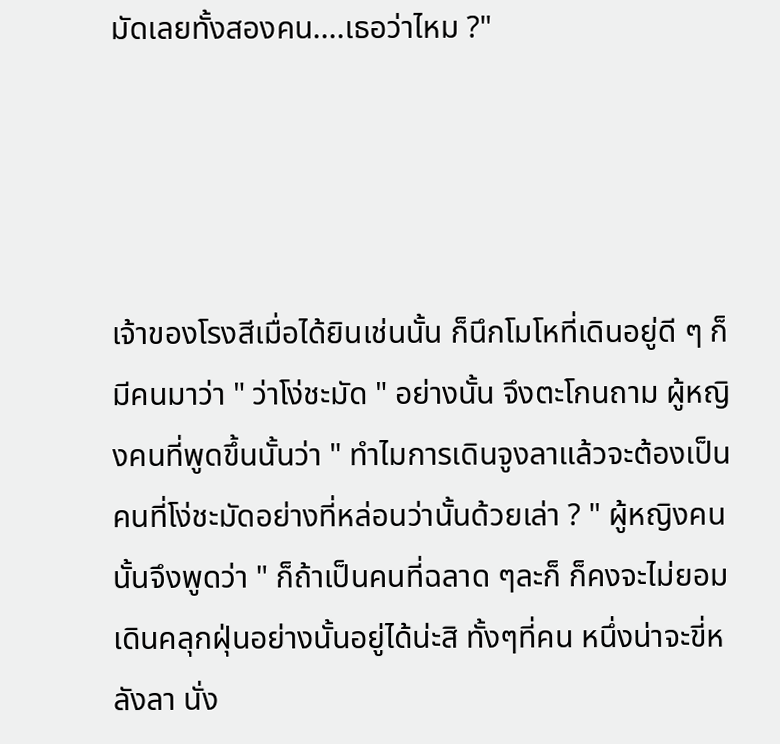มัดเลยทั้งสองคน....เธอว่าไหม ?"




เจ้าของโรงสีเมื่อได้ยินเช่นนั้น ก็นึกโมโหที่เดินอยู่ดี ๆ ก็มีคนมาว่า " ว่าโง่ชะมัด " อย่างนั้น จึงตะโกนถาม ผู้หญิงคนที่พูดขึ้นนั้นว่า " ทำไมการเดินจูงลาแล้วจะต้องเป็นคนที่โง่ชะมัดอย่างที่หล่อนว่านั้นด้วยเล่า ? " ผู้หญิงคนนั้นจึงพูดว่า " ก็ถ้าเป็นคนที่ฉลาด ๆละก็ ก็คงจะไม่ยอมเดินคลุกฝุ่นอย่างนั้นอยู่ได้น่ะสิ ทั้งๆที่คน หนึ่งน่าจะขี่หลังลา นั่ง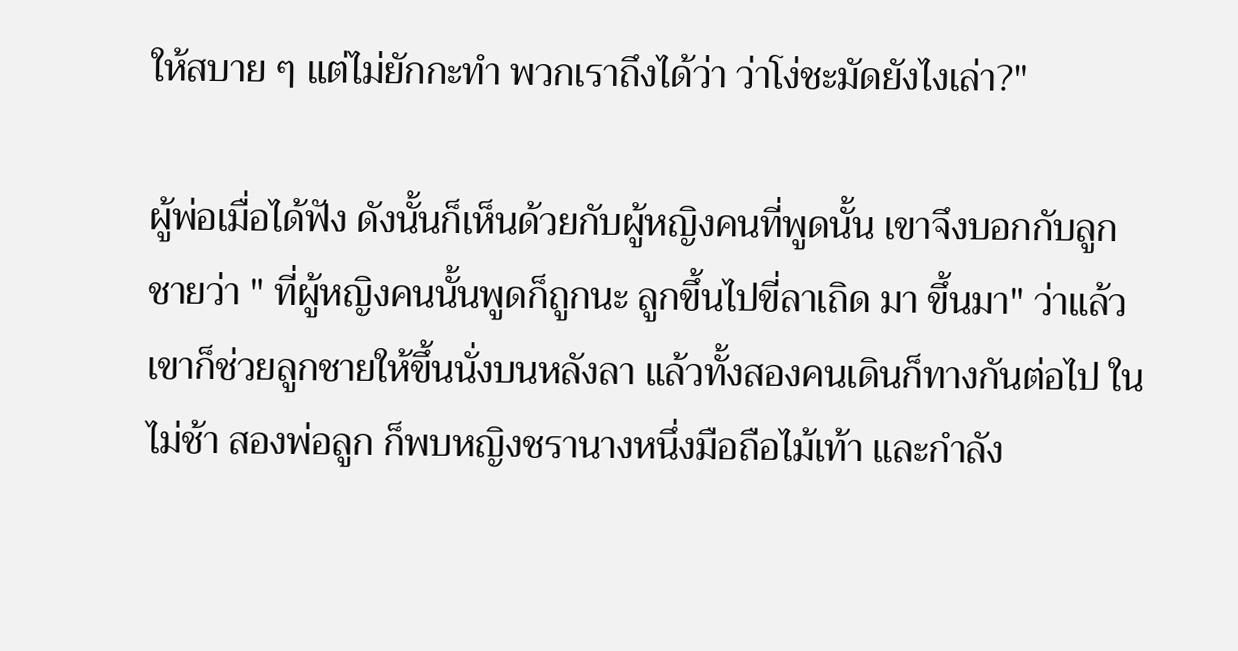ให้สบาย ๆ แต่ไม่ยักกะทำ พวกเราถึงได้ว่า ว่าโง่ชะมัดยังไงเล่า?"

ผู้พ่อเมื่อได้ฟัง ดังนั้นก็เห็นด้วยกับผู้หญิงคนที่พูดนั้น เขาจึงบอกกับลูกชายว่า " ที่ผู้หญิงคนนั้นพูดก็ถูกนะ ลูกขึ้นไปขี่ลาเถิด มา ขึ้นมา" ว่าแล้วเขาก็ช่วยลูกชายให้ขึ้นนั่งบนหลังลา แล้วทั้งสองคนเดินก็ทางกันต่อไป ในไม่ช้า สองพ่อลูก ก็พบหญิงชรานางหนึ่งมือถือไม้เท้า และกำลัง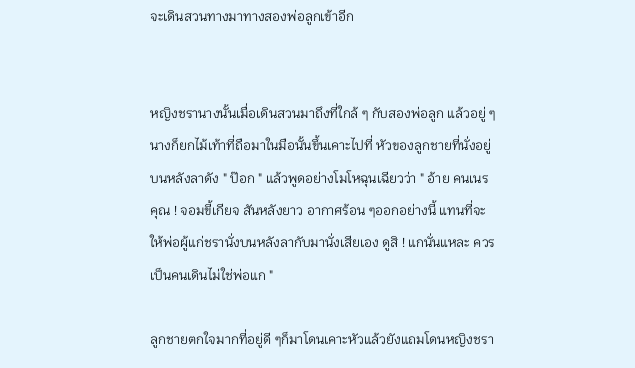จะเดินสวนทางมาทางสองพ่อลูกเข้าอีก


หญิงชรานางนั้นเมื่อเดินสวนมาถึงที่ใกล้ ๆ กับสองพ่อลูก แล้วอยู่ ๆ นางก็ยกไม้เท้าที่ถือมาในมือนั้นขึ้นเคาะไปที่ หัวของลูกชายที่นั่งอยู่บนหลังลาดัง " ป๊อก " แล้วพูดอย่างโมโหฉุนเฉียวว่า " อ้าย คนเนรคุณ ! จอมขี้เกียจ สันหลังยาว อากาศร้อน ๆออกอย่างนี้ แทนที่จะให้พ่อผู้แก่ชรานั่งบนหลังลากับมานั่งเสียเอง ดูสิ ! แกนั่นแหละ ควรเป็นคนเดินไม่ใช่พ่อแก "

ลูกชายตกใจมากที่อยู่ดี ๆก็มาโดนเคาะหัวแล้วยังแถมโดนหญิงชรา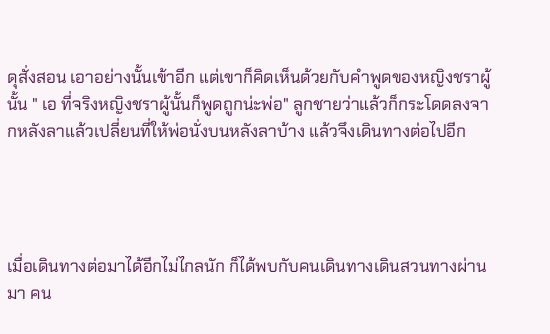ดุสั่งสอน เอาอย่างนั้นเข้าอีก แต่เขาก็คิดเห็นด้วยกับคำพูดของหญิงชราผู้นั้น " เอ ที่จริงหญิงชราผู้นั้นก็พูดถูกน่ะพ่อ" ลูกชายว่าแล้วก็กระโดดลงจากหลังลาแล้วเปลี่ยนที่ให้พ่อนั่งบนหลังลาบ้าง แล้วจึงเดินทางต่อไปอีก




เมื่อเดินทางต่อมาได้อีกไม่ไกลนัก ก็ได้พบกับคนเดินทางเดินสวนทางผ่านมา คน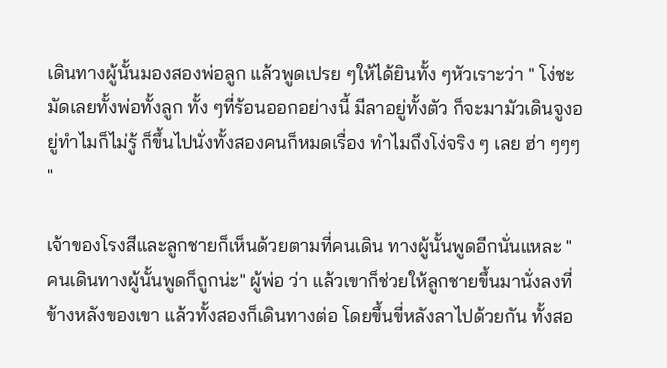เดินทางผู้นั้นมองสองพ่อลูก แล้วพูดเปรย ๆให้ได้ยินทั้ง ๆหัวเราะว่า " โง่ชะมัดเลยทั้งพ่อทั้งลูก ทั้ง ๆที่ร้อนออกอย่างนี้ มีลาอยู่ทั้งตัว ก็จะมามัวเดินจูงอยู่ทำไมก็ไม่รู้ ก็ขึ้นไปนั่งทั้งสองคนก็หมดเรื่อง ทำไมถึงโง่จริง ๆ เลย ฮ่า ๆๆๆ "

เจ้าของโรงสีและลูกชายก็เห็นด้วยตามที่คนเดิน ทางผู้นั้นพูดอีกนั่นแหละ " คนเดินทางผู้นั้นพูดก็ถูกน่ะ" ผู้พ่อ ว่า แล้วเขาก็ช่วยให้ลูกชายขึ้นมานั่งลงที่ข้างหลังของเขา แล้วทั้งสองก็เดินทางต่อ โดยขึ้นขี่หลังลาไปด้วยกัน ทั้งสอ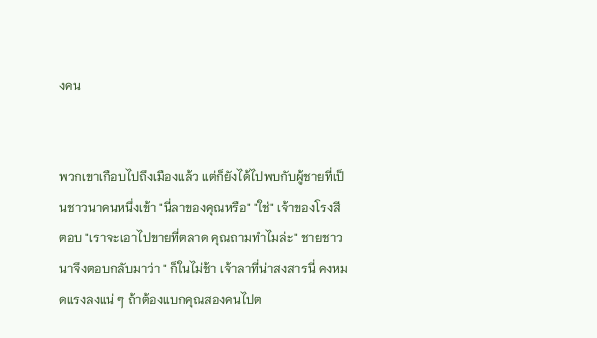งคน


พวกเขาเกือบไปถึงเมืองแล้ว แต่ก็ยังได้ไปพบกับผู้ชายที่เป็นชาวนาคนหนึ่งเข้า "นี่ลาของคุณหรือ" "ใช่" เจ้าของโรงสี ตอบ "เราจะเอาไปขายที่ตลาด คุณถามทำไมล่ะ" ชายชาวนาจึงตอบกลับมาว่า " ก็ในไม่ช้า เจ้าลาที่น่าสงสารนี่ คงหมดแรงลงแน่ ๆ ถ้าต้องแบกคุณสองคนไปต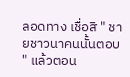ลอดทาง เชื่อสิ " ชายชาวนาคนนั้นตอบ " แล้วตอน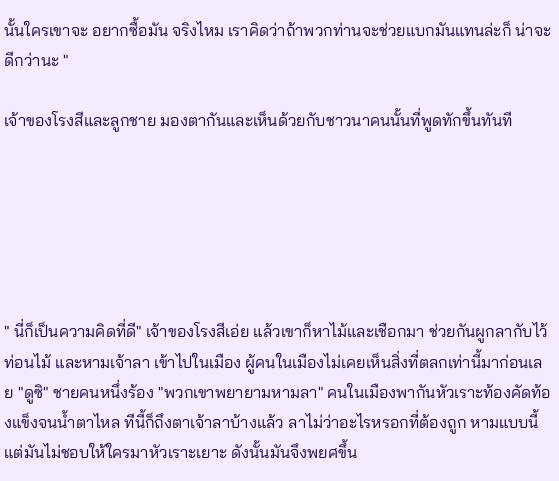นั้นใครเขาจะ อยากซื้อมัน จริงไหม เราคิดว่าถ้าพวกท่านจะช่วยแบกมันแทนล่ะก็ น่าจะดีกว่านะ "

เจ้าของโรงสีและลูกชาย มองตากันและเห็นด้วยกับชาวนาคนนั้นที่พูดทักขึ้นทันที






" นี่ก็เป็นความคิดที่ดี" เจ้าของโรงสีเอ่ย แล้วเขาก็หาไม้และเชือกมา ช่วยกันผูกลากับไว้ท่อนไม้ และหามเจ้าลา เข้าไปในเมือง ผู้คนในเมืองไม่เคยเห็นสิ่งที่ตลกเท่านี้มาก่อนเลย "ดูซิ" ชายคนหนึ่งร้อง "พวกเขาพยายามหามลา" คนในเมืองพากันหัวเราะท้องคัดท้องแข็งจนน้ำตาไหล ทีนี้ก็ถึงตาเจ้าลาบ้างแล้ว ลาไม่ว่าอะไรหรอกที่ต้องถูก หามแบบนี้ แต่มันไม่ชอบให้ใครมาหัวเราะเยาะ ดังนั้นมันจึงพยศขึ้น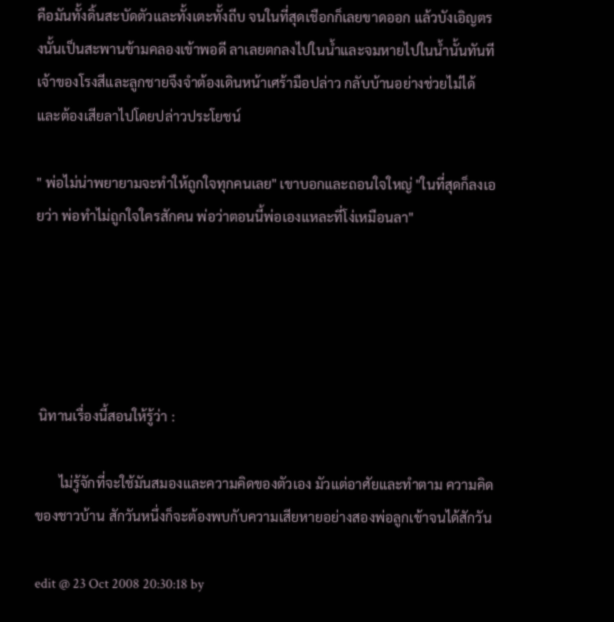คือมันทั้งดิ้นสะบัดตัวและทั้งเตะทั้งถีบ จนในที่สุดเชือกก็เลยขาดออก แล้วบังเอิญตรงนั้นเป็นสะพานข้ามคลองเข้าพอดี ลาเลยตกลงไปในน้ำและจมหายไปในน้ำนั้นทันที เจ้าของโรงสีและลูกชายจึงจำต้องเดินหน้าเศร้ามือปล่าว กลับบ้านอย่างช่วยไม่ได้ และต้องเสียลาไปโดยปล่าวประโยชน์

" พ่อไม่น่าพยายามจะทำให้ถูกใจทุกคนเลย" เขาบอกและถอนใจใหญ่ "ในที่สุดก็ลงเอยว่า พ่อทำไม่ถูกใจใครสักคน พ่อว่าตอนนี้พ่อเองแหละที่โง่เหมือนลา"





 นิทานเรื่องนี้สอนให้รู้ว่า :

       ไม่รู้จักที่จะใช้มันสมองและความคิดของตัวเอง มัวแต่อาศัยและทำตาม ความคิดของชาวบ้าน สักวันหนึ่งก็จะต้องพบกับความเสียหายอย่างสองพ่อลูกเข้าจนได้สักวัน

edit @ 23 Oct 2008 20:30:18 by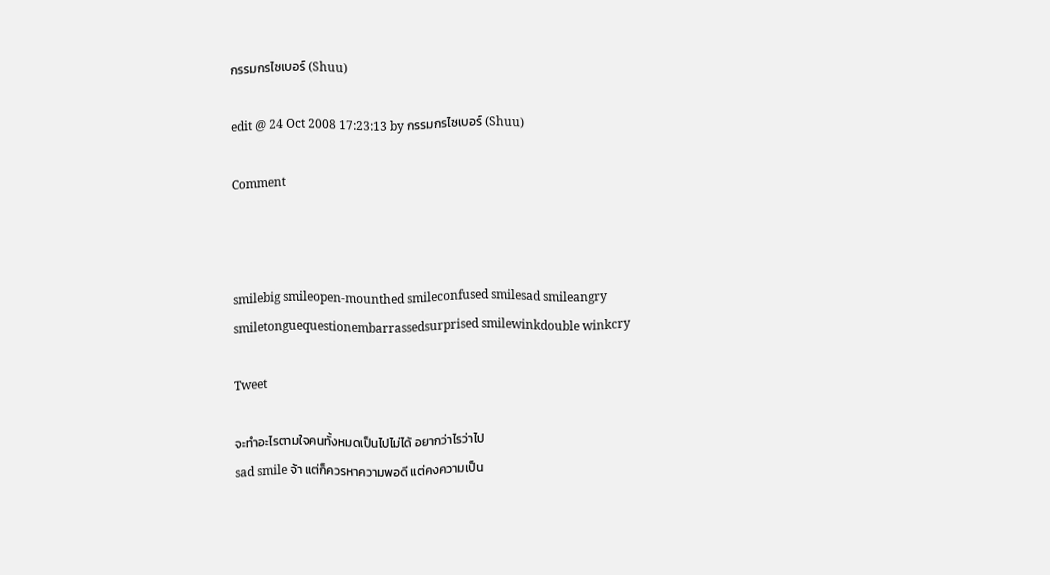กรรมกรไซเบอร์ (Shuu)

edit @ 24 Oct 2008 17:23:13 by กรรมกรไซเบอร์ (Shuu)

Comment



smilebig smileopen-mounthed smileconfused smilesad smileangry smiletonguequestionembarrassedsurprised smilewinkdouble winkcry

Tweet

จะทำอะไรตามใจคนทั้งหมดเป็นไปไม่ได้ อยากว่าไรว่าไป
sad smile จ้า แต่ก็ควรหาความพอดี แต่คงความเป็น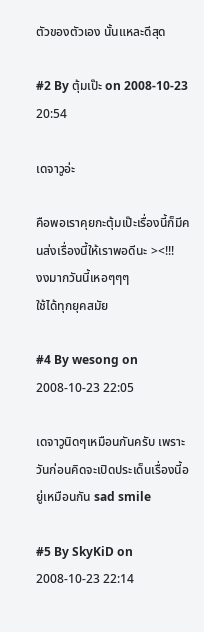ตัวของตัวเอง นั้นแหละดีสุด

#2 By ตุ้มเป๊ะ on 2008-10-23 20:54

เดจาวูอ่ะ

คือพอเราคุยกะตุ้มเป๊ะเรื่องนี้ก็มีคนส่งเรื่องนี้ให้เราพอดีนะ ><!!!
งงมากวันนี้เหอๆๆๆ
ใช้ได้ทุกยุคสมัย

#4 By wesong on 2008-10-23 22:05

เดจาวูนิดๆเหมือนกันครับ เพราะวันก่อนคิดจะเปิดประเด็นเรื่องนี้อยู่เหมือนกัน sad smile

#5 By SkyKiD on 2008-10-23 22:14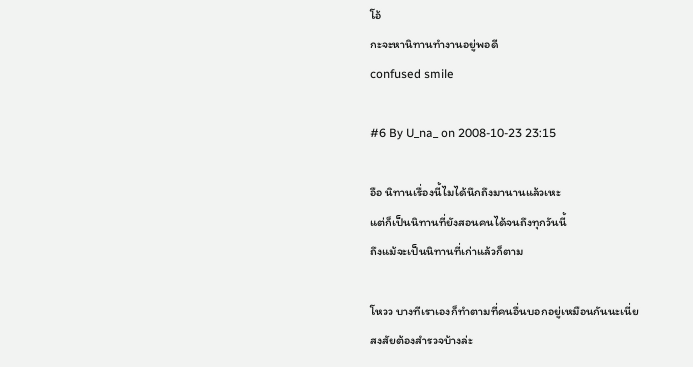โอ้
กะจะหานิทานทำงานอยู่พอดี
confused smile

#6 By U_na_ on 2008-10-23 23:15

อือ นิทานเรื่องนี้ไมได้นึกถึงมานานแล้วเหะ
แต่ก็เป็นนิทานที่ยังสอนคนได้จนถึงทุกวันนี้
ถึงแม้จะเป็นนิทานที่เก่าแล้วก็ตาม

โหวว บางทีเราเองก็ทำตามที่คนอื่นบอกอยู่เหมือนกันนะเนี่ย
สงสัยต้องสำรวจบ้างล่ะ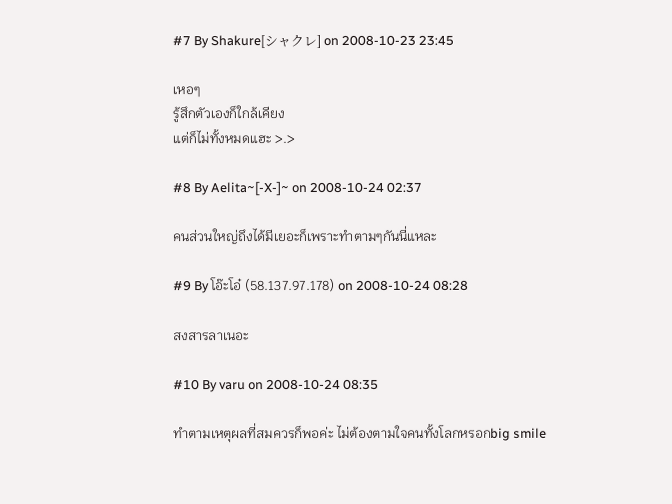#7 By Shakure[シャクレ] on 2008-10-23 23:45

เหอๆ
รู้สึกตัวเองก็ใกล้เคียง
แต่ก็ไม่ทั้งหมดแฮะ >.>

#8 By Aelita~[-X-]~ on 2008-10-24 02:37

คนส่วนใหญ่ถึงได้มีเยอะก็เพราะทำตามๆกันนี่แหละ

#9 By โอ๊ะโอ๋ (58.137.97.178) on 2008-10-24 08:28

สงสารลาเนอะ

#10 By varu on 2008-10-24 08:35

ทำตามเหตุผลที่สมควรก็พอค่ะ ไม่ต้องตามใจคนทั้งโลกหรอกbig smile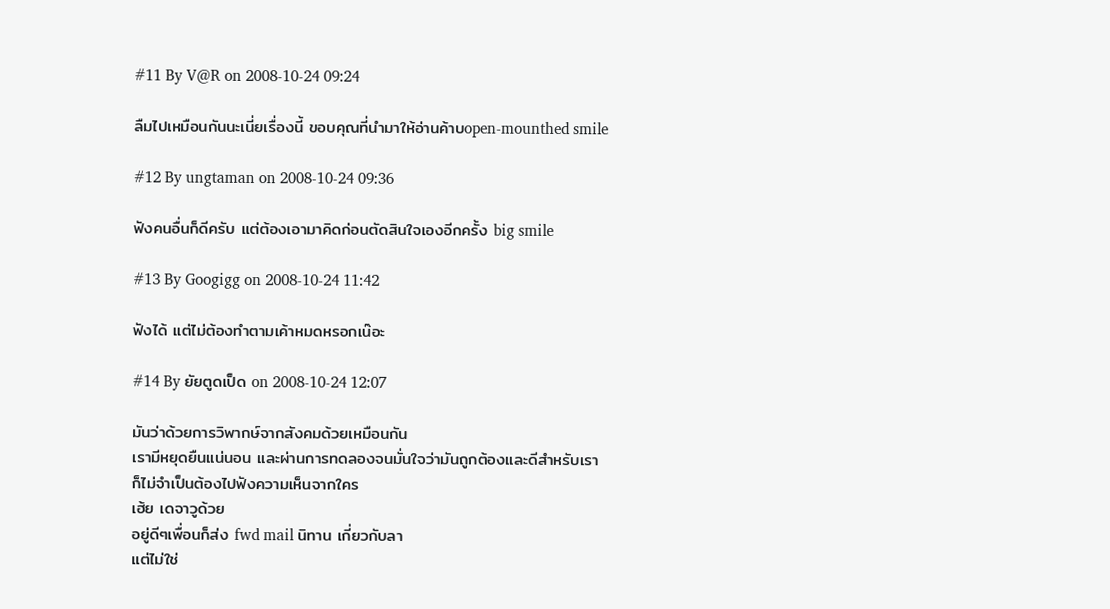#11 By V@R on 2008-10-24 09:24

ลืมไปเหมือนกันนะเนี่ยเรื่องนี้ ขอบคุณที่นำมาให้อ่านค้าบopen-mounthed smile

#12 By ungtaman on 2008-10-24 09:36

ฟังคนอื่นก็ดีครับ แต่ต้องเอามาคิดก่อนตัดสินใจเองอีกครั้ง big smile

#13 By Googigg on 2008-10-24 11:42

ฟังได้ แต่ไม่ต้องทำตามเค้าหมดหรอกเน๊อะ

#14 By ยัยตูดเป็ด on 2008-10-24 12:07

มันว่าด้วยการวิพากษ์จากสังคมด้วยเหมือนกัน
เรามีหยุดยืนแน่นอน และผ่านการทดลองจนมั่นใจว่ามันถูกต้องและดีสำหรับเรา
ก็ไม่จำเป็นต้องไปฟังความเห็นจากใคร
เฮ้ย เดจาวูด้วย
อยู่ดีๆเพื่อนก็ส่ง fwd mail นิทาน เกี่ยวกับลา
แต่ไม่ใช่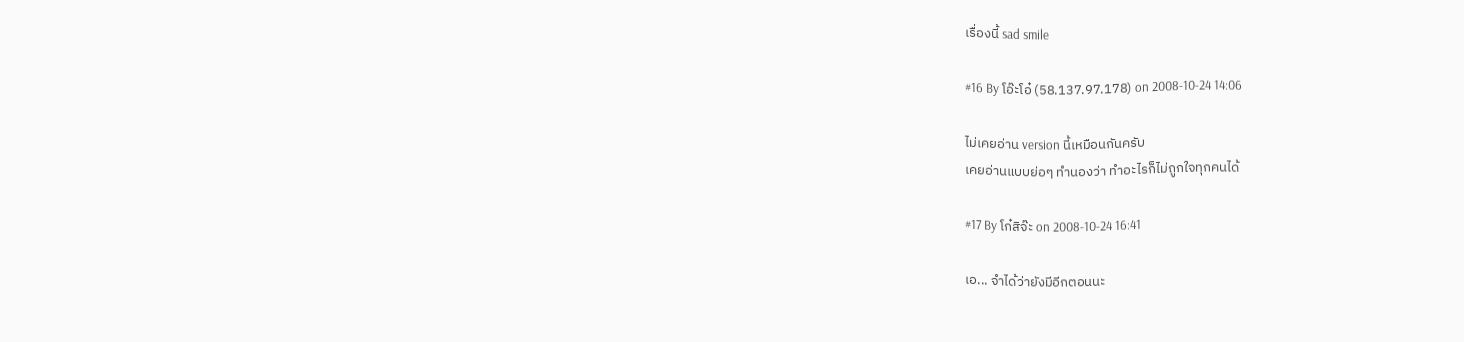เรื่องนี้ sad smile

#16 By โอ๊ะโอ๋ (58.137.97.178) on 2008-10-24 14:06

ไม่เคยอ่าน version นี้เหมือนกันครับ
เคยอ่านแบบย่อๆ ทำนองว่า ทำอะไรก็ไม่ถูกใจทุกคนได้

#17 By โก๋สิจ๊ะ on 2008-10-24 16:41

เอ... จำได้ว่ายังมีอีกตอนนะ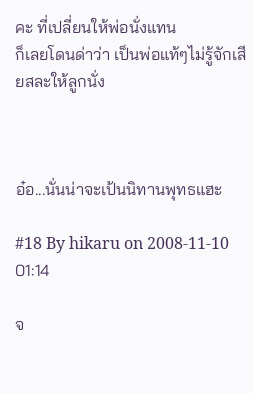คะ ที่เปลี่ยนให้พ่อนั่งแทน
ก็เลยโดนด่าว่า เป็นพ่อแท้ๆไม่รู้จักเสียสละให้ลูกนั่ง



อ๋อ...นั่นน่าจะเป้นนิทานพุทธแฮะ

#18 By hikaru on 2008-11-10 01:14

จ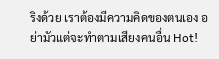ริงด้วย เราต้องมีความคิดของตนเอง อย่ามัวแต่จะทำตามเสียงคนอื่น Hot!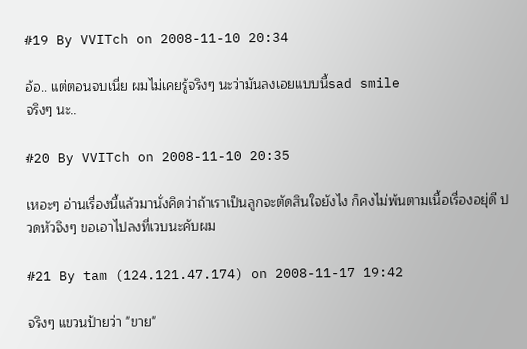#19 By VVITch on 2008-11-10 20:34

อ้อ.. แต่ตอนจบเนี่ย ผมไม่เคยรู้จริงๆ นะว่ามันลงเอยแบบนี้sad smile
จริงๆ นะ..

#20 By VVITch on 2008-11-10 20:35

เหอะๆ อ่านเรื่องนี้แล้วมานั่งคิดว่าถ้าเราเป็นลูกจะตัดสินใจยังไง ก็คงไม่พ้นตามเนื้อเรื่องอยุ่ดี ปวดหัวจิงๆ ขอเอาไปลงที่เวบนะคับผม

#21 By tam (124.121.47.174) on 2008-11-17 19:42

จริงๆ แขวนป้ายว่า "ขาย"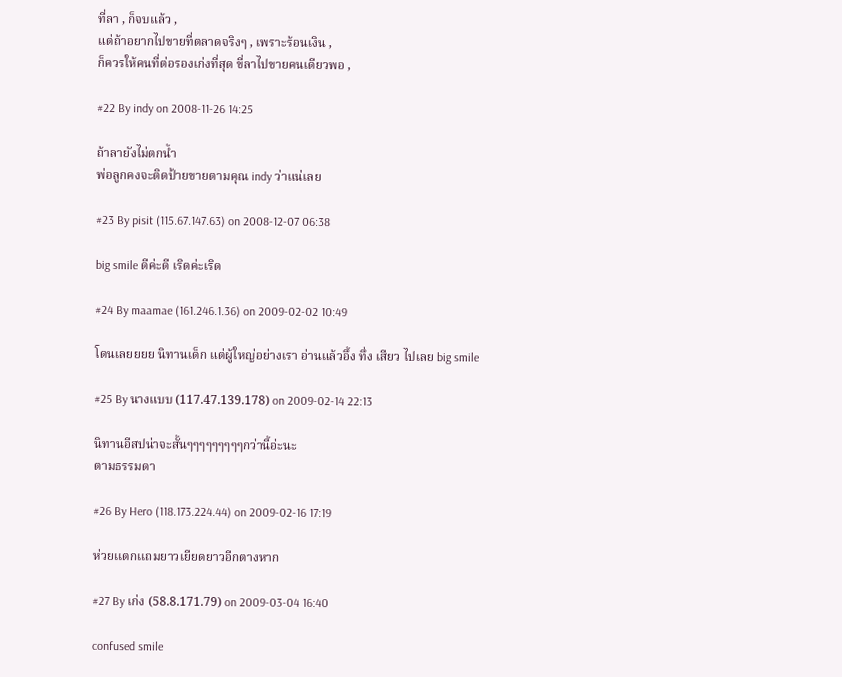ที่ลา , ก็จบแล้ว ,
แต่ถ้าอยากไปขายที่ตลาดจริงๆ , เพราะร้อนเงิน ,
ก็ควรให้คนที่ต่อรองเก่งที่สุด ขี่ลาไปขายคนเดียวพอ ,

#22 By indy on 2008-11-26 14:25

ถ้าลายังไม่ตกน้ำ
พ่อลูกคงจะติดป้ายขายตามคุณ indy ว่าแน่เลย

#23 By pisit (115.67.147.63) on 2008-12-07 06:38

big smile ดีค่ะดี เริดค่ะเริด

#24 By maamae (161.246.1.36) on 2009-02-02 10:49

โดนเลยยยย นิทานเด็ก แต่ผู้ใหญ่อย่างเรา อ่านแล้วอึ้ง ทึ่ง เสียว ไปเลย big smile

#25 By นางแบบ (117.47.139.178) on 2009-02-14 22:13

นิทานอีสปน่าจะสั้นๆๆๆๆๆๆๆๆๆกว่านี้อ่ะนะ
ตามธรรมดา

#26 By Hero (118.173.224.44) on 2009-02-16 17:19

ห่วยเเตกเเถมยาวเยียดยาวอีกตางหาก

#27 By เก่ง (58.8.171.79) on 2009-03-04 16:40

confused smile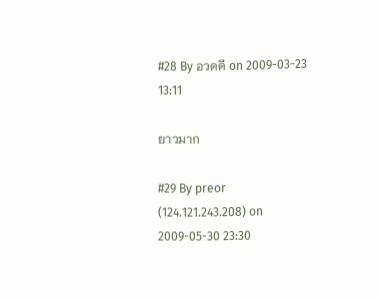#28 By อวดดี on 2009-03-23 13:11

ยาวมาก

#29 By preor (124.121.243.208) on 2009-05-30 23:30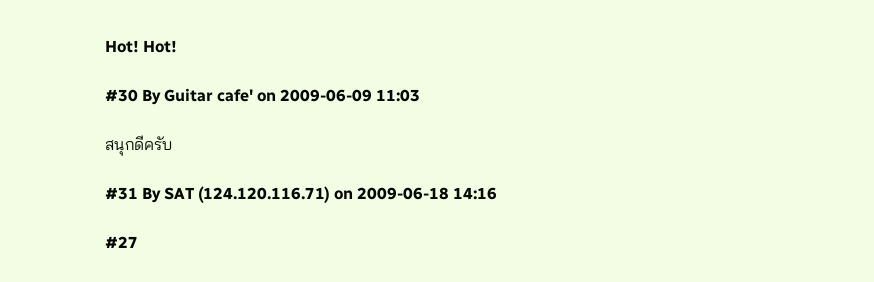Hot! Hot!

#30 By Guitar cafe' on 2009-06-09 11:03

สนุกดีครับ

#31 By SAT (124.120.116.71) on 2009-06-18 14:16

#27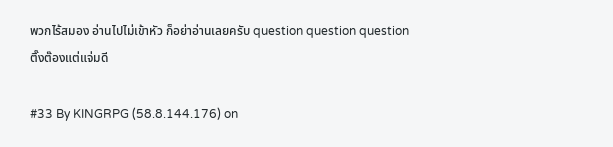พวกไร้สมอง อ่านไปไม่เข้าหัว ก็อย่าอ่านเลยครับ question question question
ติ๊งต๊องแต่แจ่มดี

#33 By KINGRPG (58.8.144.176) on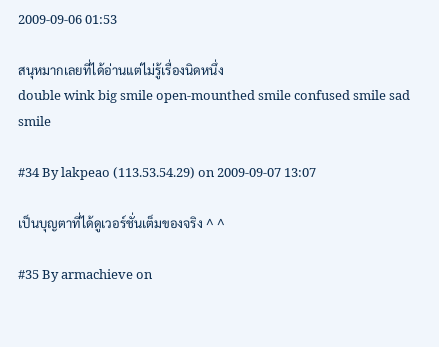2009-09-06 01:53

สนุหมากเลยที่ได้อ่านแต่ไม่รู้เรื่องนิดหนึ่ง
double wink big smile open-mounthed smile confused smile sad smile

#34 By lakpeao (113.53.54.29) on 2009-09-07 13:07

เป็นบุญตาที่ได้ดูเวอร์ชั่นเต็มของจริง ^ ^

#35 By armachieve on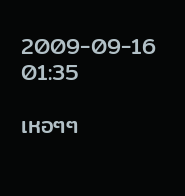2009-09-16 01:35

เหอๆๆ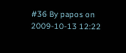#36 By papos on 2009-10-13 12:22